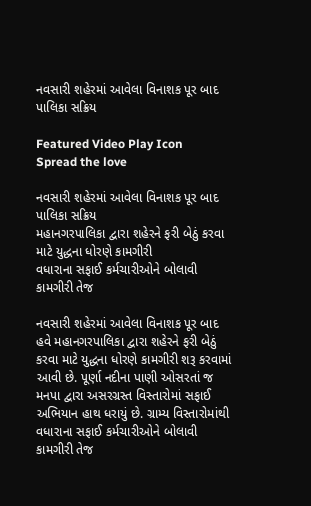નવસારી શહેરમાં આવેલા વિનાશક પૂર બાદ પાલિકા સક્રિય

Featured Video Play Icon
Spread the love

નવસારી શહેરમાં આવેલા વિનાશક પૂર બાદ પાલિકા સક્રિય
મહાનગરપાલિકા દ્વારા શહેરને ફરી બેઠું કરવા માટે યુદ્ધના ધોરણે કામગીરી
વધારાના સફાઈ કર્મચારીઓને બોલાવી કામગીરી તેજ

નવસારી શહેરમાં આવેલા વિનાશક પૂર બાદ હવે મહાનગરપાલિકા દ્વારા શહેરને ફરી બેઠું કરવા માટે યુદ્ધના ધોરણે કામગીરી શરૂ કરવામાં આવી છે. પૂર્ણા નદીના પાણી ઓસરતાં જ મનપા દ્વારા અસરગ્રસ્ત વિસ્તારોમાં સફાઈ અભિયાન હાથ ધરાયું છે. ગ્રામ્ય વિસ્તારોમાંથી વધારાના સફાઈ કર્મચારીઓને બોલાવી કામગીરી તેજ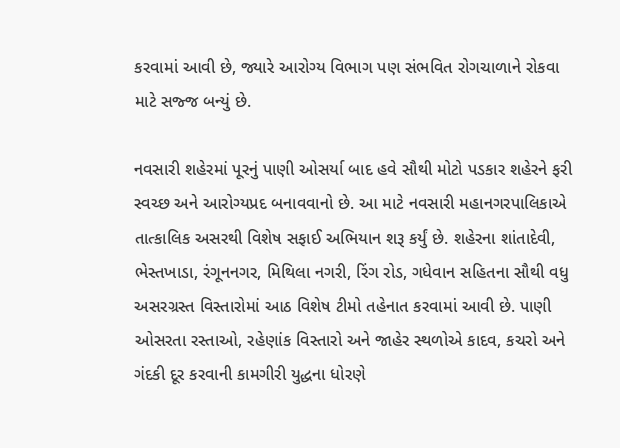કરવામાં આવી છે, જ્યારે આરોગ્ય વિભાગ પણ સંભવિત રોગચાળાને રોકવા માટે સજ્જ બન્યું છે.

નવસારી શહેરમાં પૂરનું પાણી ઓસર્યા બાદ હવે સૌથી મોટો પડકાર શહેરને ફરી સ્વચ્છ અને આરોગ્યપ્રદ બનાવવાનો છે. આ માટે નવસારી મહાનગરપાલિકાએ તાત્કાલિક અસરથી વિશેષ સફાઈ અભિયાન શરૂ કર્યું છે. શહેરના શાંતાદેવી, ભેસ્તખાડા, રંગૂનનગર, મિથિલા નગરી, રિંગ રોડ, ગધેવાન સહિતના સૌથી વધુ અસરગ્રસ્ત વિસ્તારોમાં આઠ વિશેષ ટીમો તહેનાત કરવામાં આવી છે. પાણી ઓસરતા રસ્તાઓ, રહેણાંક વિસ્તારો અને જાહેર સ્થળોએ કાદવ, કચરો અને ગંદકી દૂર કરવાની કામગીરી યુદ્ધના ધોરણે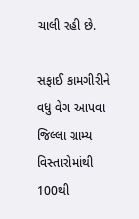ચાલી રહી છે.

સફાઈ કામગીરીને વધુ વેગ આપવા જિલ્લા ગ્રામ્ય વિસ્તારોમાંથી 100થી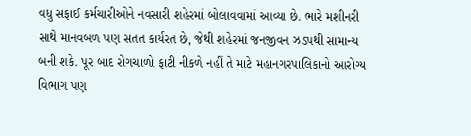વધુ સફાઈ કર્મચારીઓને નવસારી શહેરમાં બોલાવવામાં આવ્યા છે. ભારે મશીનરી સાથે માનવબળ પણ સતત કાર્યરત છે, જેથી શહેરમાં જનજીવન ઝડપથી સામાન્ય બની શકે. પૂર બાદ રોગચાળો ફાટી નીકળે નહીં તે માટે મહાનગરપાલિકાનો આરોગ્ય વિભાગ પણ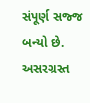સંપૂર્ણ સજ્જ બન્યો છે. અસરગ્રસ્ત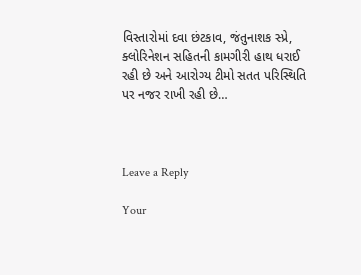વિસ્તારોમાં દવા છંટકાવ, જંતુનાશક સ્પ્રે, ક્લોરિનેશન સહિતની કામગીરી હાથ ધરાઈ રહી છે અને આરોગ્ય ટીમો સતત પરિસ્થિતિ પર નજર રાખી રહી છે…



Leave a Reply

Your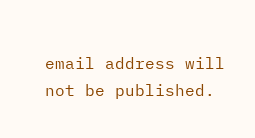email address will not be published.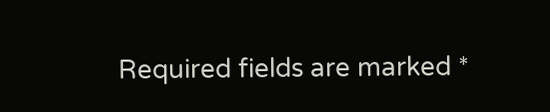Required fields are marked *